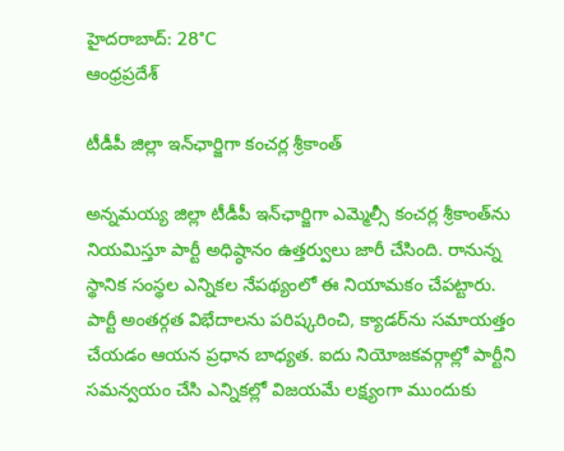హైదరాబాద్: 28°C
ఆంధ్రప్రదేశ్

టీడీపీ జిల్లా ఇన్‌ఛార్జిగా కంచర్ల శ్రీకాంత్

అన్నమయ్య జిల్లా టీడీపీ ఇన్‌‌ఛార్జిగా ఎమ్మెల్సీ కంచర్ల శ్రీకాంత్‌ను నియమిస్తూ పార్టీ అధిష్ఠానం ఉత్తర్వులు జారీ చేసింది. రానున్న స్థానిక సంస్థల ఎన్నికల నేపథ్యంలో ఈ నియామకం చేపట్టారు. పార్టీ అంతర్గత విభేదాలను పరిష్కరించి, క్యాడర్‌ను సమాయత్తం చేయడం ఆయన ప్రధాన బాధ్యత. ఐదు నియోజకవర్గాల్లో పార్టీని సమన్వయం చేసి ఎన్నికల్లో విజయమే లక్ష్యంగా ముందుకు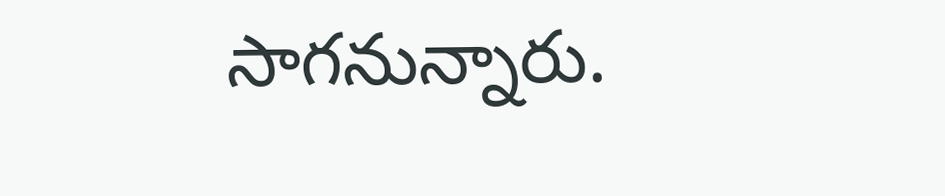సాగనున్నారు.